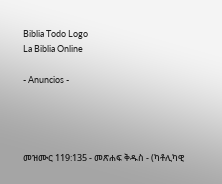Biblia Todo Logo
La Biblia Online

- Anuncios -




መዝሙር 119:135 - መጽሐፍ ቅዱስ - (ካቶሊካዊ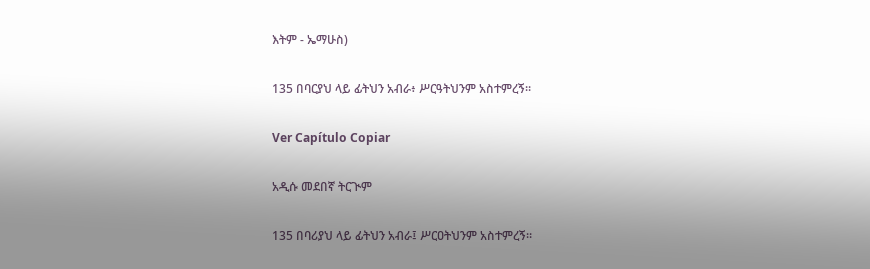እትም - ኤማሁስ)

135 በባርያህ ላይ ፊትህን አብራ፥ ሥርዓትህንም አስተምረኝ።

Ver Capítulo Copiar

አዲሱ መደበኛ ትርጒም

135 በባሪያህ ላይ ፊትህን አብራ፤ ሥርዐትህንም አስተምረኝ።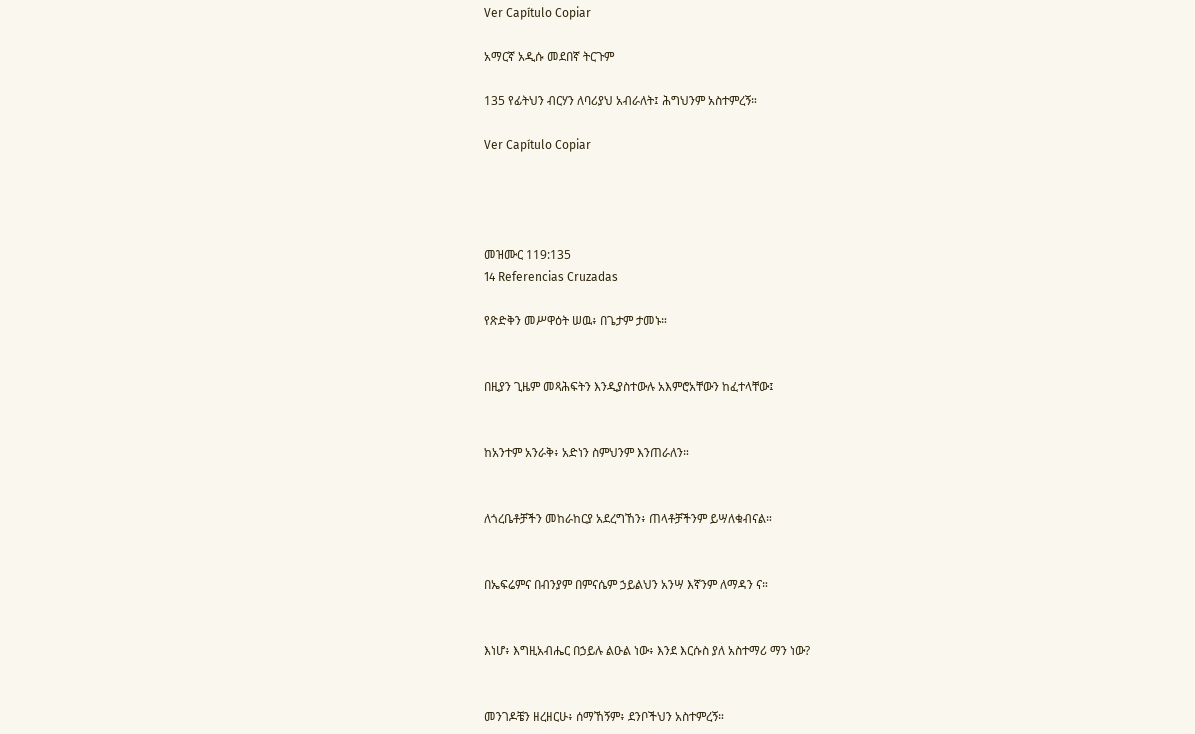Ver Capítulo Copiar

አማርኛ አዲሱ መደበኛ ትርጉም

135 የፊትህን ብርሃን ለባሪያህ አብራለት፤ ሕግህንም አስተምረኝ።

Ver Capítulo Copiar




መዝሙር 119:135
14 Referencias Cruzadas

የጽድቅን መሥዋዕት ሠዉ፥ በጌታም ታመኑ።


በዚያን ጊዜም መጻሕፍትን እንዲያስተውሉ አእምሮአቸውን ከፈተላቸው፤


ከአንተም አንራቅ፥ አድነን ስምህንም እንጠራለን።


ለጎረቤቶቻችን መከራከርያ አደረግኸን፥ ጠላቶቻችንም ይሣለቁብናል።


በኤፍሬምና በብንያም በምናሴም ኃይልህን አንሣ እኛንም ለማዳን ና።


እነሆ፥ እግዚአብሔር በኃይሉ ልዑል ነው፥ እንደ እርሱስ ያለ አስተማሪ ማን ነው?


መንገዶቼን ዘረዘርሁ፥ ሰማኸኝም፥ ደንቦችህን አስተምረኝ።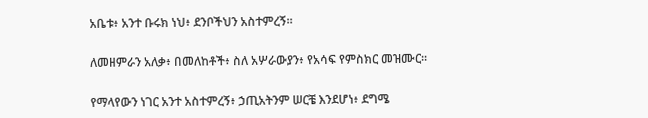አቤቱ፥ አንተ ቡሩክ ነህ፥ ደንቦችህን አስተምረኝ።


ለመዘምራን አለቃ፥ በመለከቶች፥ ስለ አሦራውያን፥ የአሳፍ የምስክር መዝሙር።


የማላየውን ነገር አንተ አስተምረኝ፥ ኃጢአትንም ሠርቼ እንደሆነ፥ ደግሜ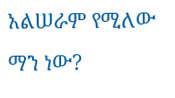አልሠራም የሚለው ማን ነው?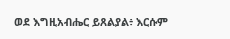ወደ እግዚአብሔር ይጸልያል፥ እርሱም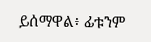ይሰማዋል፥ ፊቱንም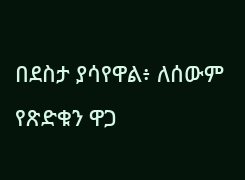በደስታ ያሳየዋል፥ ለሰውም የጽድቁን ዋጋ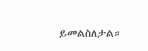ይመልስለታል።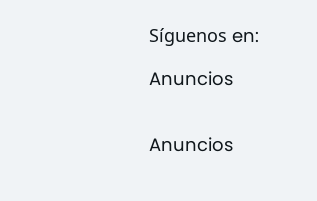Síguenos en:

Anuncios


Anuncios